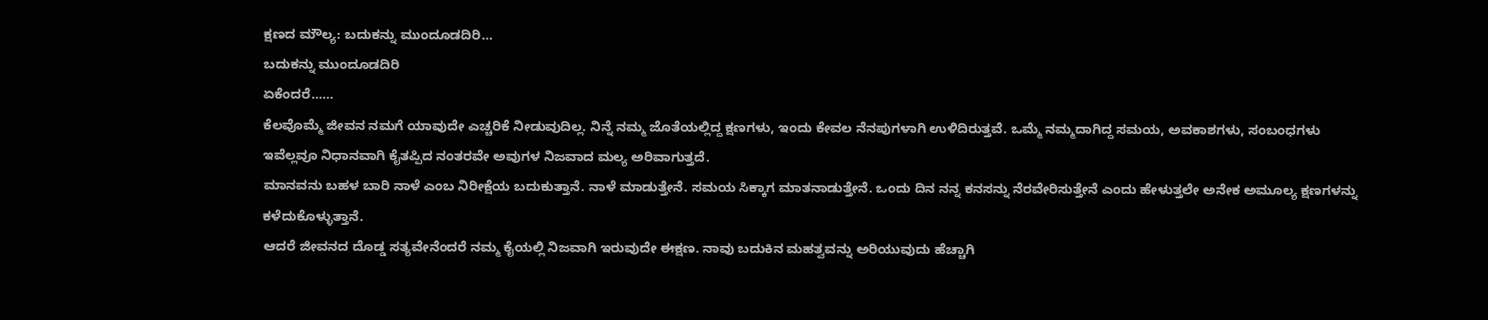ಕ್ಷಣದ ಮೌಲ್ಯ: ಬದುಕನ್ನು ಮುಂದೂಡದಿರಿ…
ಬದುಕನ್ನು ಮುಂದೂಡದಿರಿ
ಏಕೆಂದರೆ……
ಕೆಲವೊಮ್ಮೆ ಜೀವನ ನಮಗೆ ಯಾವುದೇ ಎಚ್ಚರಿಕೆ ನೀಡುವುದಿಲ್ಲ. ನಿನ್ನೆ ನಮ್ಮ ಜೊತೆಯಲ್ಲಿದ್ದ ಕ್ಷಣಗಳು, ಇಂದು ಕೇವಲ ನೆನಪುಗಳಾಗಿ ಉಳಿದಿರುತ್ತವೆ. ಒಮ್ಮೆ ನಮ್ಮದಾಗಿದ್ದ ಸಮಯ, ಅವಕಾಶಗಳು, ಸಂಬಂಧಗಳು ಇವೆಲ್ಲವೂ ನಿಧಾನವಾಗಿ ಕೈತಪ್ಪಿದ ನಂತರವೇ ಅವುಗಳ ನಿಜವಾದ ಮಲ್ಯ ಅರಿವಾಗುತ್ತದೆ.
ಮಾನವನು ಬಹಳ ಬಾರಿ ನಾಳೆ ಎಂಬ ನಿರೀಕ್ಷೆಯ ಬದುಕುತ್ತಾನೆ. ನಾಳೆ ಮಾಡುತ್ತೇನೆ. ಸಮಯ ಸಿಕ್ಕಾಗ ಮಾತನಾಡುತ್ತೇನೆ. ಒಂದು ದಿನ ನನ್ನ ಕನಸನ್ನು ನೆರವೇರಿಸುತ್ತೇನೆ ಎಂದು ಹೇಳುತ್ತಲೇ ಅನೇಕ ಅಮೂಲ್ಯ ಕ್ಷಣಗಳನ್ನು ಕಳೆದುಕೊಳ್ಳುತ್ತಾನೆ.
ಆದರೆ ಜೀವನದ ದೊಡ್ಡ ಸತ್ಯವೇನೆಂದರೆ ನಮ್ಮ ಕೈಯಲ್ಲಿ ನಿಜವಾಗಿ ಇರುವುದೇ ಈಕ್ಷಣ. ನಾವು ಬದುಕಿನ ಮಹತ್ವವನ್ನು ಅರಿಯುವುದು ಹೆಚ್ಚಾಗಿ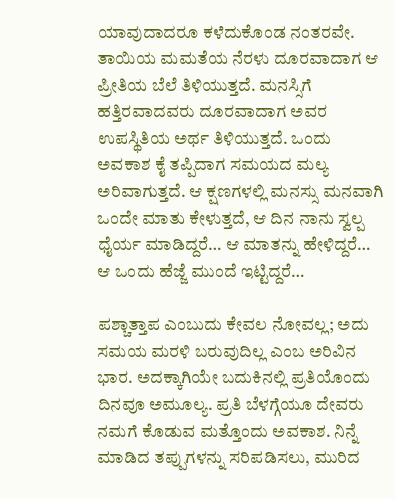ಯಾವುದಾದರೂ ಕಳೆದುಕೊಂಡ ನಂತರವೇ. ತಾಯಿಯ ಮಮತೆಯ ನೆರಳು ದೂರವಾದಾಗ ಆ ಪ್ರೀತಿಯ ಬೆಲೆ ತಿಳಿಯುತ್ತದೆ. ಮನಸ್ಸಿಗೆ ಹತ್ತಿರವಾದವರು ದೂರವಾದಾಗ ಅವರ ಉಪಸ್ಥಿತಿಯ ಅರ್ಥ ತಿಳಿಯುತ್ತದೆ. ಒಂದು ಅವಕಾಶ ಕೈ ತಪ್ಪಿದಾಗ ಸಮಯದ ಮಲ್ಯ ಅರಿವಾಗುತ್ತದೆ. ಆ ಕ್ಷಣಗಳಲ್ಲಿ ಮನಸ್ಸು ಮನವಾಗಿ ಒಂದೇ ಮಾತು ಕೇಳುತ್ತದೆ, ಆ ದಿನ ನಾನು ಸ್ವಲ್ಪ ಧೈರ್ಯ ಮಾಡಿದ್ದರೆ… ಆ ಮಾತನ್ನು ಹೇಳಿದ್ದರೆ… ಆ ಒಂದು ಹೆಜ್ಜೆ ಮುಂದೆ ಇಟ್ಟಿದ್ದರೆ…

ಪಶ್ಚಾತ್ತಾಪ ಎಂಬುದು ಕೇವಲ ನೋವಲ್ಲ; ಅದು ಸಮಯ ಮರಳಿ ಬರುವುದಿಲ್ಲ ಎಂಬ ಅರಿವಿನ ಭಾರ. ಅದಕ್ಕಾಗಿಯೇ ಬದುಕಿನಲ್ಲಿ ಪ್ರತಿಯೊಂದು ದಿನವೂ ಅಮೂಲ್ಯ. ಪ್ರತಿ ಬೆಳಗ್ಗೆಯೂ ದೇವರು ನಮಗೆ ಕೊಡುವ ಮತ್ತೊಂದು ಅವಕಾಶ. ನಿನ್ನೆ ಮಾಡಿದ ತಪ್ಪುಗಳನ್ನು ಸರಿಪಡಿಸಲು, ಮುರಿದ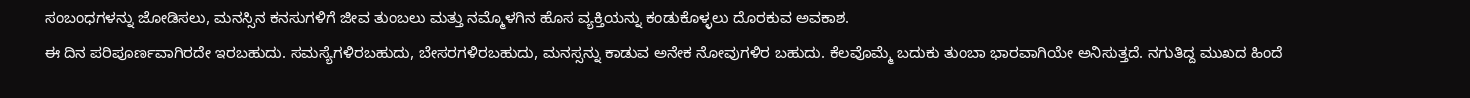ಸಂಬಂಧಗಳನ್ನು ಜೋಡಿಸಲು, ಮನಸ್ಸಿನ ಕನಸುಗಳಿಗೆ ಜೀವ ತುಂಬಲು ಮತ್ತು ನಮ್ಮೊಳಗಿನ ಹೊಸ ವ್ಯಕ್ತಿಯನ್ನು ಕಂಡುಕೊಳ್ಳಲು ದೊರಕುವ ಅವಕಾಶ.
ಈ ದಿನ ಪರಿಪೂರ್ಣವಾಗಿರದೇ ಇರಬಹುದು. ಸಮಸ್ಯೆಗಳಿರಬಹುದು, ಬೇಸರಗಳಿರಬಹುದು, ಮನಸ್ಸನ್ನು ಕಾಡುವ ಅನೇಕ ನೋವುಗಳಿರ ಬಹುದು. ಕೆಲವೊಮ್ಮೆ ಬದುಕು ತುಂಬಾ ಭಾರವಾಗಿಯೇ ಅನಿಸುತ್ತದೆ. ನಗುತಿದ್ದ ಮುಖದ ಹಿಂದೆ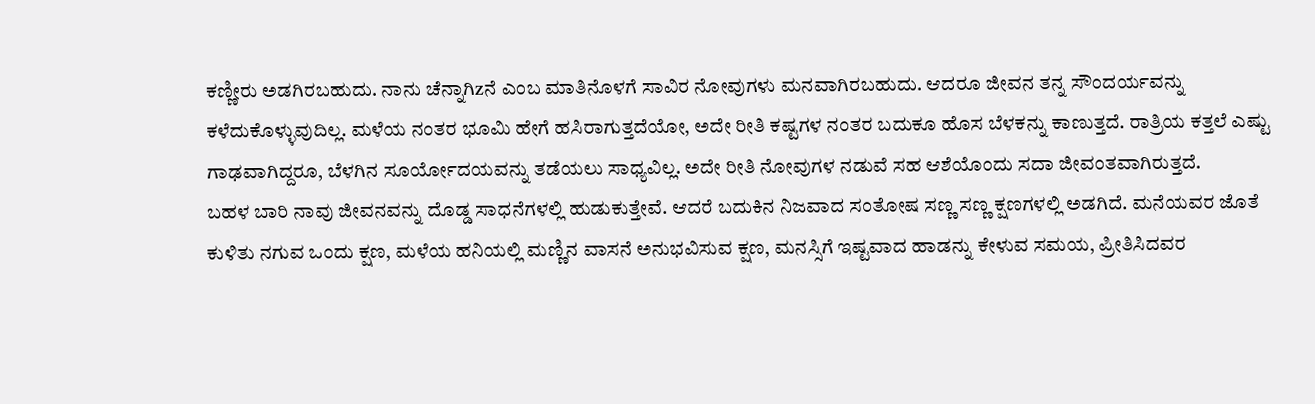ಕಣ್ಣೀರು ಅಡಗಿರಬಹುದು. ನಾನು ಚೆನ್ನಾಗಿzನೆ ಎಂಬ ಮಾತಿನೊಳಗೆ ಸಾವಿರ ನೋವುಗಳು ಮನವಾಗಿರಬಹುದು. ಆದರೂ ಜೀವನ ತನ್ನ ಸೌಂದರ್ಯವನ್ನು ಕಳೆದುಕೊಳ್ಳುವುದಿಲ್ಲ. ಮಳೆಯ ನಂತರ ಭೂಮಿ ಹೇಗೆ ಹಸಿರಾಗುತ್ತದೆಯೋ, ಅದೇ ರೀತಿ ಕಷ್ಟಗಳ ನಂತರ ಬದುಕೂ ಹೊಸ ಬೆಳಕನ್ನು ಕಾಣುತ್ತದೆ. ರಾತ್ರಿಯ ಕತ್ತಲೆ ಎಷ್ಟು ಗಾಢವಾಗಿದ್ದರೂ, ಬೆಳಗಿನ ಸೂರ್ಯೋದಯವನ್ನು ತಡೆಯಲು ಸಾಧ್ಯವಿಲ್ಲ. ಅದೇ ರೀತಿ ನೋವುಗಳ ನಡುವೆ ಸಹ ಆಶೆಯೊಂದು ಸದಾ ಜೀವಂತವಾಗಿರುತ್ತದೆ.
ಬಹಳ ಬಾರಿ ನಾವು ಜೀವನವನ್ನು ದೊಡ್ಡ ಸಾಧನೆಗಳಲ್ಲಿ ಹುಡುಕುತ್ತೇವೆ. ಆದರೆ ಬದುಕಿನ ನಿಜವಾದ ಸಂತೋಷ ಸಣ್ಣ ಸಣ್ಣ ಕ್ಷಣಗಳಲ್ಲಿ ಅಡಗಿದೆ. ಮನೆಯವರ ಜೊತೆ ಕುಳಿತು ನಗುವ ಒಂದು ಕ್ಷಣ, ಮಳೆಯ ಹನಿಯಲ್ಲಿ ಮಣ್ಣಿನ ವಾಸನೆ ಅನುಭವಿಸುವ ಕ್ಷಣ, ಮನಸ್ಸಿಗೆ ಇಷ್ಟವಾದ ಹಾಡನ್ನು ಕೇಳುವ ಸಮಯ, ಪ್ರೀತಿಸಿದವರ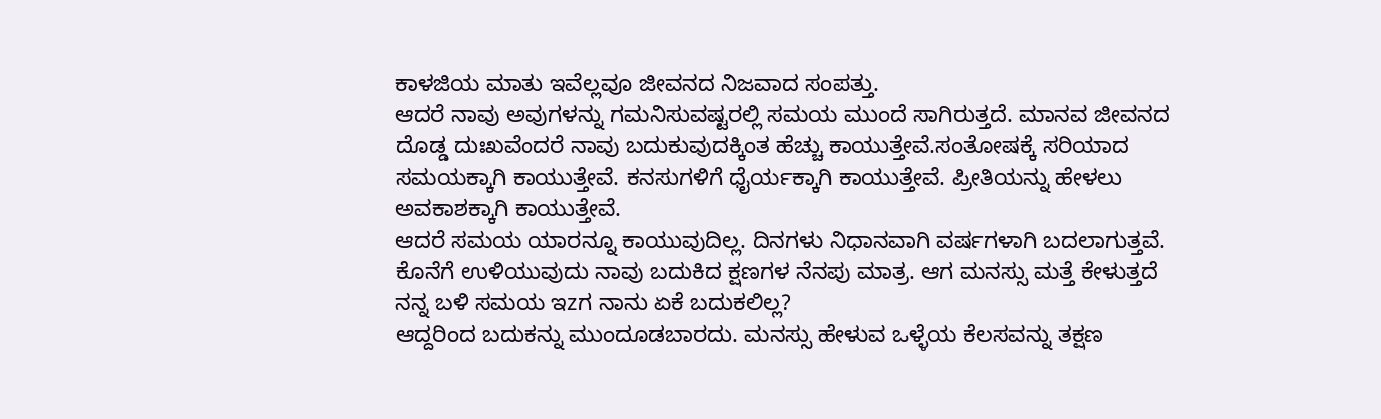ಕಾಳಜಿಯ ಮಾತು ಇವೆಲ್ಲವೂ ಜೀವನದ ನಿಜವಾದ ಸಂಪತ್ತು.
ಆದರೆ ನಾವು ಅವುಗಳನ್ನು ಗಮನಿಸುವಷ್ಟರಲ್ಲಿ ಸಮಯ ಮುಂದೆ ಸಾಗಿರುತ್ತದೆ. ಮಾನವ ಜೀವನದ ದೊಡ್ಡ ದುಃಖವೆಂದರೆ ನಾವು ಬದುಕುವುದಕ್ಕಿಂತ ಹೆಚ್ಚು ಕಾಯುತ್ತೇವೆ.ಸಂತೋಷಕ್ಕೆ ಸರಿಯಾದ ಸಮಯಕ್ಕಾಗಿ ಕಾಯುತ್ತೇವೆ. ಕನಸುಗಳಿಗೆ ಧೈರ್ಯಕ್ಕಾಗಿ ಕಾಯುತ್ತೇವೆ. ಪ್ರೀತಿಯನ್ನು ಹೇಳಲು ಅವಕಾಶಕ್ಕಾಗಿ ಕಾಯುತ್ತೇವೆ.
ಆದರೆ ಸಮಯ ಯಾರನ್ನೂ ಕಾಯುವುದಿಲ್ಲ. ದಿನಗಳು ನಿಧಾನವಾಗಿ ವರ್ಷಗಳಾಗಿ ಬದಲಾಗುತ್ತವೆ. ಕೊನೆಗೆ ಉಳಿಯುವುದು ನಾವು ಬದುಕಿದ ಕ್ಷಣಗಳ ನೆನಪು ಮಾತ್ರ. ಆಗ ಮನಸ್ಸು ಮತ್ತೆ ಕೇಳುತ್ತದೆ ನನ್ನ ಬಳಿ ಸಮಯ ಇzಗ ನಾನು ಏಕೆ ಬದುಕಲಿಲ್ಲ?
ಆದ್ದರಿಂದ ಬದುಕನ್ನು ಮುಂದೂಡಬಾರದು. ಮನಸ್ಸು ಹೇಳುವ ಒಳ್ಳೆಯ ಕೆಲಸವನ್ನು ತಕ್ಷಣ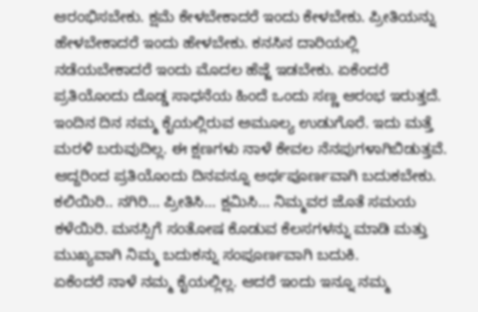ಆರಂಭಿಸಬೇಕು. ಕ್ಷಮೆ ಕೇಳಬೇಕಾದರೆ ಇಂದು ಕೇಳಬೇಕು. ಪ್ರೀತಿಯನ್ನು ಹೇಳಬೇಕಾದರೆ ಇಂದು ಹೇಳಬೇಕು. ಕನಸಿನ ದಾರಿಯಲ್ಲಿ ನಡೆಯಬೇಕಾದರೆ ಇಂದು ಮೊದಲ ಹೆಜ್ಜೆ ಇಡಬೇಕು. ಏಕೆಂದರೆ ಪ್ರತಿಯೊಂದು ದೊಡ್ಡ ಸಾಧನೆಯ ಹಿಂದೆ ಒಂದು ಸಣ್ಣ ಆರಂಭ ಇರುತ್ತದೆ. ಇಂದಿನ ದಿನ ನಮ್ಮ ಕೈಯಲ್ಲಿರುವ ಅಮೂಲ್ಯ ಉಡುಗೊರೆ. ಇದು ಮತ್ತೆ ಮರಳಿ ಬರುವುದಿಲ್ಲ. ಈ ಕ್ಷಣಗಳು ನಾಳೆ ಕೇವಲ ನೆನಪುಗಳಾಗಿಬಿಡುತ್ತವೆ. ಆದ್ದರಿಂದ ಪ್ರತಿಯೊಂದು ದಿನವನ್ನೂ ಅರ್ಥಪೂರ್ಣವಾಗಿ ಬದುಕಬೇಕು.
ಕಲಿಯಿರಿ.. ನಗಿರಿ… ಪ್ರೀತಿಸಿ… ಕ್ಷಮಿಸಿ… ನಿಮ್ಮವರ ಜೊತೆ ಸಮಯ ಕಳೆಯಿರಿ. ಮನಸ್ಸಿಗೆ ಸಂತೋಷ ಕೊಡುವ ಕೆಲಸಗಳನ್ನು ಮಾಡಿ ಮತ್ತು ಮುಖ್ಯವಾಗಿ ನಿಮ್ಮ ಬದುಕನ್ನು ಸಂಪೂರ್ಣವಾಗಿ ಬದುಕಿ.
ಏಕೆಂದರೆ ನಾಳೆ ನಮ್ಮ ಕೈಯಲ್ಲಿಲ್ಲ. ಆದರೆ ಇಂದು ಇನ್ನೂ ನಮ್ಮ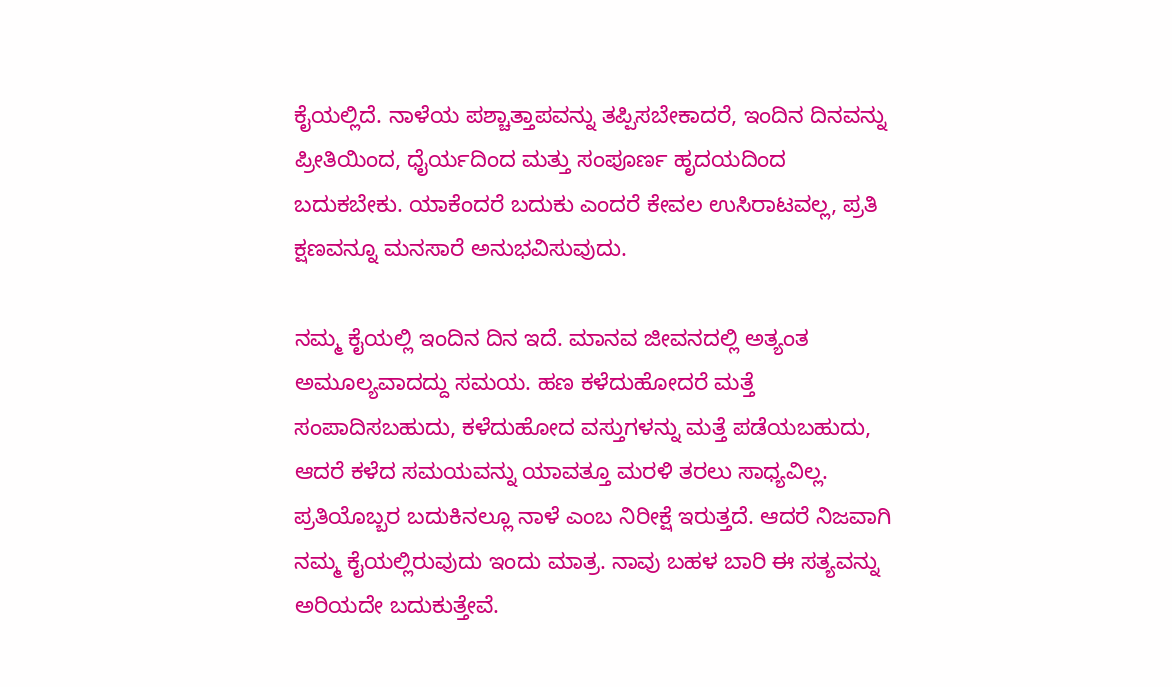ಕೈಯಲ್ಲಿದೆ. ನಾಳೆಯ ಪಶ್ಚಾತ್ತಾಪವನ್ನು ತಪ್ಪಿಸಬೇಕಾದರೆ, ಇಂದಿನ ದಿನವನ್ನು ಪ್ರೀತಿಯಿಂದ, ಧೈರ್ಯದಿಂದ ಮತ್ತು ಸಂಪೂರ್ಣ ಹೃದಯದಿಂದ ಬದುಕಬೇಕು. ಯಾಕೆಂದರೆ ಬದುಕು ಎಂದರೆ ಕೇವಲ ಉಸಿರಾಟವಲ್ಲ, ಪ್ರತಿ ಕ್ಷಣವನ್ನೂ ಮನಸಾರೆ ಅನುಭವಿಸುವುದು.

ನಮ್ಮ ಕೈಯಲ್ಲಿ ಇಂದಿನ ದಿನ ಇದೆ. ಮಾನವ ಜೀವನದಲ್ಲಿ ಅತ್ಯಂತ ಅಮೂಲ್ಯವಾದದ್ದು ಸಮಯ. ಹಣ ಕಳೆದುಹೋದರೆ ಮತ್ತೆ ಸಂಪಾದಿಸಬಹುದು, ಕಳೆದುಹೋದ ವಸ್ತುಗಳನ್ನು ಮತ್ತೆ ಪಡೆಯಬಹುದು, ಆದರೆ ಕಳೆದ ಸಮಯವನ್ನು ಯಾವತ್ತೂ ಮರಳಿ ತರಲು ಸಾಧ್ಯವಿಲ್ಲ. ಪ್ರತಿಯೊಬ್ಬರ ಬದುಕಿನಲ್ಲೂ ನಾಳೆ ಎಂಬ ನಿರೀಕ್ಷೆ ಇರುತ್ತದೆ. ಆದರೆ ನಿಜವಾಗಿ ನಮ್ಮ ಕೈಯಲ್ಲಿರುವುದು ಇಂದು ಮಾತ್ರ. ನಾವು ಬಹಳ ಬಾರಿ ಈ ಸತ್ಯವನ್ನು ಅರಿಯದೇ ಬದುಕುತ್ತೇವೆ.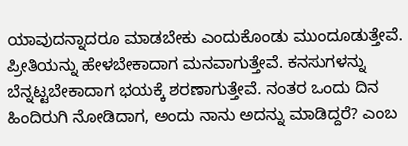ಯಾವುದನ್ನಾದರೂ ಮಾಡಬೇಕು ಎಂದುಕೊಂಡು ಮುಂದೂಡುತ್ತೇವೆ. ಪ್ರೀತಿಯನ್ನು ಹೇಳಬೇಕಾದಾಗ ಮನವಾಗುತ್ತೇವೆ. ಕನಸುಗಳನ್ನು ಬೆನ್ನಟ್ಟಬೇಕಾದಾಗ ಭಯಕ್ಕೆ ಶರಣಾಗುತ್ತೇವೆ. ನಂತರ ಒಂದು ದಿನ ಹಿಂದಿರುಗಿ ನೋಡಿದಾಗ, ಅಂದು ನಾನು ಅದನ್ನು ಮಾಡಿದ್ದರೆ? ಎಂಬ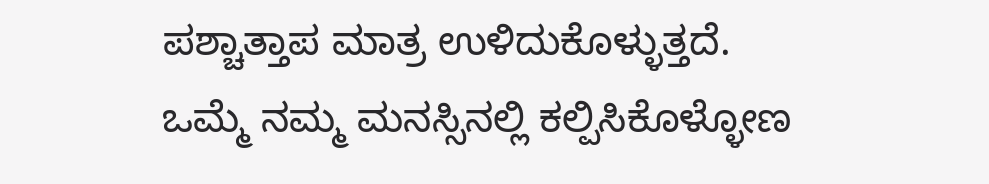ಪಶ್ಚಾತ್ತಾಪ ಮಾತ್ರ ಉಳಿದುಕೊಳ್ಳುತ್ತದೆ.
ಒಮ್ಮೆ ನಮ್ಮ ಮನಸ್ಸಿನಲ್ಲಿ ಕಲ್ಪಿಸಿಕೊಳ್ಳೋಣ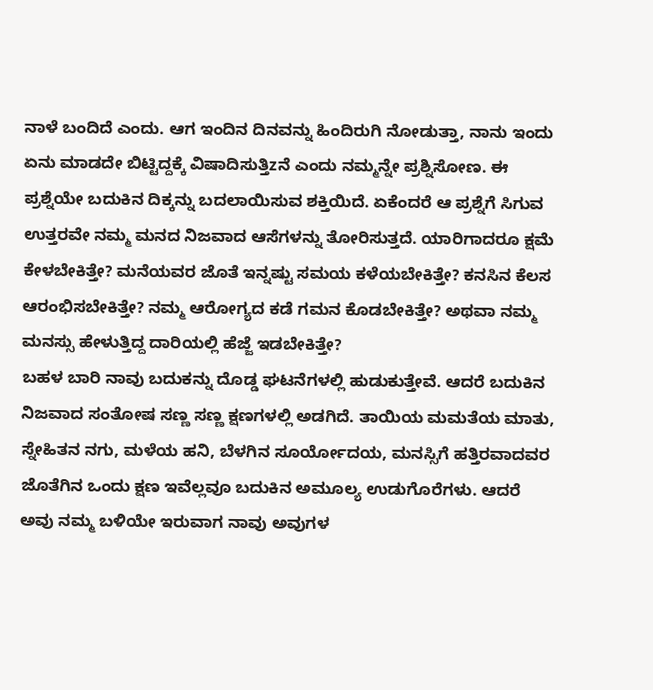ನಾಳೆ ಬಂದಿದೆ ಎಂದು. ಆಗ ಇಂದಿನ ದಿನವನ್ನು ಹಿಂದಿರುಗಿ ನೋಡುತ್ತಾ, ನಾನು ಇಂದು ಏನು ಮಾಡದೇ ಬಿಟ್ಟಿದ್ದಕ್ಕೆ ವಿಷಾದಿಸುತ್ತಿzನೆ ಎಂದು ನಮ್ಮನ್ನೇ ಪ್ರಶ್ನಿಸೋಣ. ಈ ಪ್ರಶ್ನೆಯೇ ಬದುಕಿನ ದಿಕ್ಕನ್ನು ಬದಲಾಯಿಸುವ ಶಕ್ತಿಯಿದೆ. ಏಕೆಂದರೆ ಆ ಪ್ರಶ್ನೆಗೆ ಸಿಗುವ ಉತ್ತರವೇ ನಮ್ಮ ಮನದ ನಿಜವಾದ ಆಸೆಗಳನ್ನು ತೋರಿಸುತ್ತದೆ. ಯಾರಿಗಾದರೂ ಕ್ಷಮೆ ಕೇಳಬೇಕಿತ್ತೇ? ಮನೆಯವರ ಜೊತೆ ಇನ್ನಷ್ಟು ಸಮಯ ಕಳೆಯಬೇಕಿತ್ತೇ? ಕನಸಿನ ಕೆಲಸ ಆರಂಭಿಸಬೇಕಿತ್ತೇ? ನಮ್ಮ ಆರೋಗ್ಯದ ಕಡೆ ಗಮನ ಕೊಡಬೇಕಿತ್ತೇ? ಅಥವಾ ನಮ್ಮ ಮನಸ್ಸು ಹೇಳುತ್ತಿದ್ದ ದಾರಿಯಲ್ಲಿ ಹೆಜ್ಜೆ ಇಡಬೇಕಿತ್ತೇ?
ಬಹಳ ಬಾರಿ ನಾವು ಬದುಕನ್ನು ದೊಡ್ಡ ಘಟನೆಗಳಲ್ಲಿ ಹುಡುಕುತ್ತೇವೆ. ಆದರೆ ಬದುಕಿನ ನಿಜವಾದ ಸಂತೋಷ ಸಣ್ಣ ಸಣ್ಣ ಕ್ಷಣಗಳಲ್ಲಿ ಅಡಗಿದೆ. ತಾಯಿಯ ಮಮತೆಯ ಮಾತು, ಸ್ನೇಹಿತನ ನಗು, ಮಳೆಯ ಹನಿ, ಬೆಳಗಿನ ಸೂರ್ಯೋದಯ, ಮನಸ್ಸಿಗೆ ಹತ್ತಿರವಾದವರ ಜೊತೆಗಿನ ಒಂದು ಕ್ಷಣ ಇವೆಲ್ಲವೂ ಬದುಕಿನ ಅಮೂಲ್ಯ ಉಡುಗೊರೆಗಳು. ಆದರೆ ಅವು ನಮ್ಮ ಬಳಿಯೇ ಇರುವಾಗ ನಾವು ಅವುಗಳ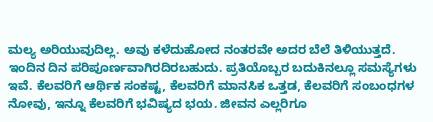ಮಲ್ಯ ಅರಿಯುವುದಿಲ್ಲ. ಅವು ಕಳೆದುಹೋದ ನಂತರವೇ ಅದರ ಬೆಲೆ ತಿಳಿಯುತ್ತದೆ.
ಇಂದಿನ ದಿನ ಪರಿಪೂರ್ಣವಾಗಿರದಿರಬಹುದು. ಪ್ರತಿಯೊಬ್ಬರ ಬದುಕಿನಲ್ಲೂ ಸಮಸ್ಯೆಗಳು ಇವೆ. ಕೆಲವರಿಗೆ ಆರ್ಥಿಕ ಸಂಕಷ್ಟ, ಕೆಲವರಿಗೆ ಮಾನಸಿಕ ಒತ್ತಡ, ಕೆಲವರಿಗೆ ಸಂಬಂಧಗಳ ನೋವು, ಇನ್ನೂ ಕೆಲವರಿಗೆ ಭವಿಷ್ಯದ ಭಯ. ಜೀವನ ಎಲ್ಲರಿಗೂ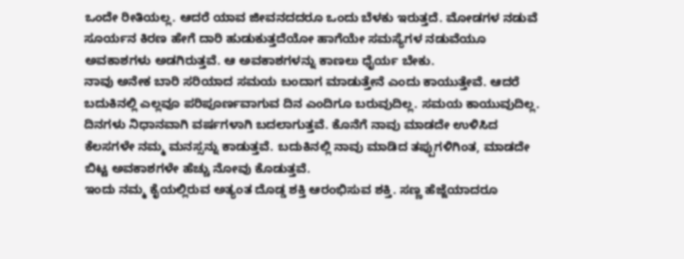ಒಂದೇ ರೀತಿಯಲ್ಲ. ಆದರೆ ಯಾವ ಜೀವನದದರೂ ಒಂದು ಬೆಳಕು ಇರುತ್ತದೆ. ಮೋಡಗಳ ನಡುವೆ ಸೂರ್ಯನ ಕಿರಣ ಹೇಗೆ ದಾರಿ ಹುಡುಕುತ್ತದೆಯೋ ಹಾಗೆಯೇ ಸಮಸ್ಯೆಗಳ ನಡುವೆಯೂ ಅವಕಾಶಗಳು ಅಡಗಿರುತ್ತವೆ. ಆ ಅವಕಾಶಗಳನ್ನು ಕಾಣಲು ಧೈರ್ಯ ಬೇಕು.
ನಾವು ಅನೇಕ ಬಾರಿ ಸರಿಯಾದ ಸಮಯ ಬಂದಾಗ ಮಾಡುತ್ತೇನೆ ಎಂದು ಕಾಯುತ್ತೇವೆ. ಆದರೆ ಬದುಕಿನಲ್ಲಿ ಎಲ್ಲವೂ ಪರಿಪೂರ್ಣವಾಗುವ ದಿನ ಎಂದಿಗೂ ಬರುವುದಿಲ್ಲ. ಸಮಯ ಕಾಯುವುದಿಲ್ಲ. ದಿನಗಳು ನಿಧಾನವಾಗಿ ವರ್ಷಗಳಾಗಿ ಬದಲಾಗುತ್ತವೆ. ಕೊನೆಗೆ ನಾವು ಮಾಡದೇ ಉಳಿಸಿದ ಕೆಲಸಗಳೇ ನಮ್ಮ ಮನಸ್ಸನ್ನು ಕಾಡುತ್ತವೆ. ಬದುಕಿನಲ್ಲಿ ನಾವು ಮಾಡಿದ ತಪ್ಪುಗಳಿಗಿಂತ, ಮಾಡದೇ ಬಿಟ್ಟ ಅವಕಾಶಗಳೇ ಹೆಚ್ಚು ನೋವು ಕೊಡುತ್ತವೆ.
ಇಂದು ನಮ್ಮ ಕೈಯಲ್ಲಿರುವ ಅತ್ಯಂತ ದೊಡ್ಡ ಶಕ್ತಿ ಆರಂಭಿಸುವ ಶಕ್ತಿ. ಸಣ್ಣ ಹೆಜ್ಜೆಯಾದರೂ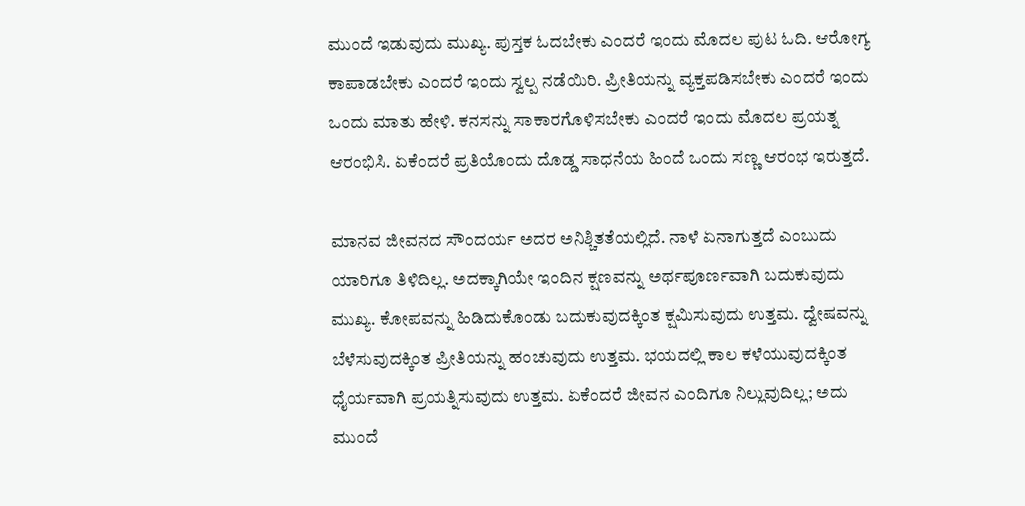ಮುಂದೆ ಇಡುವುದು ಮುಖ್ಯ. ಪುಸ್ತಕ ಓದಬೇಕು ಎಂದರೆ ಇಂದು ಮೊದಲ ಪುಟ ಓದಿ. ಆರೋಗ್ಯ ಕಾಪಾಡಬೇಕು ಎಂದರೆ ಇಂದು ಸ್ವಲ್ಪ ನಡೆಯಿರಿ. ಪ್ರೀತಿಯನ್ನು ವ್ಯಕ್ತಪಡಿಸಬೇಕು ಎಂದರೆ ಇಂದು ಒಂದು ಮಾತು ಹೇಳಿ. ಕನಸನ್ನು ಸಾಕಾರಗೊಳಿಸಬೇಕು ಎಂದರೆ ಇಂದು ಮೊದಲ ಪ್ರಯತ್ನ ಆರಂಭಿಸಿ. ಏಕೆಂದರೆ ಪ್ರತಿಯೊಂದು ದೊಡ್ಡ ಸಾಧನೆಯ ಹಿಂದೆ ಒಂದು ಸಣ್ಣ ಆರಂಭ ಇರುತ್ತದೆ.

ಮಾನವ ಜೀವನದ ಸೌಂದರ್ಯ ಅದರ ಅನಿಶ್ಚಿತತೆಯಲ್ಲಿದೆ. ನಾಳೆ ಏನಾಗುತ್ತದೆ ಎಂಬುದು ಯಾರಿಗೂ ತಿಳಿದಿಲ್ಲ. ಅದಕ್ಕಾಗಿಯೇ ಇಂದಿನ ಕ್ಷಣವನ್ನು ಅರ್ಥಪೂರ್ಣವಾಗಿ ಬದುಕುವುದು ಮುಖ್ಯ. ಕೋಪವನ್ನು ಹಿಡಿದುಕೊಂಡು ಬದುಕುವುದಕ್ಕಿಂತ ಕ್ಷಮಿಸುವುದು ಉತ್ತಮ. ದ್ವೇಷವನ್ನು ಬೆಳೆಸುವುದಕ್ಕಿಂತ ಪ್ರೀತಿಯನ್ನು ಹಂಚುವುದು ಉತ್ತಮ. ಭಯದಲ್ಲಿ ಕಾಲ ಕಳೆಯುವುದಕ್ಕಿಂತ ಧೈರ್ಯವಾಗಿ ಪ್ರಯತ್ನಿಸುವುದು ಉತ್ತಮ. ಏಕೆಂದರೆ ಜೀವನ ಎಂದಿಗೂ ನಿಲ್ಲುವುದಿಲ್ಲ; ಅದು ಮುಂದೆ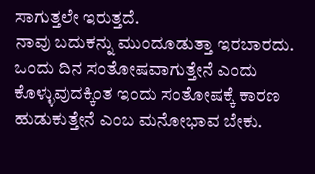ಸಾಗುತ್ತಲೇ ಇರುತ್ತದೆ.
ನಾವು ಬದುಕನ್ನು ಮುಂದೂಡುತ್ತಾ ಇರಬಾರದು. ಒಂದು ದಿನ ಸಂತೋಷವಾಗುತ್ತೇನೆ ಎಂದು ಕೊಳ್ಳುವುದಕ್ಕಿಂತ ಇಂದು ಸಂತೋಷಕ್ಕೆ ಕಾರಣ ಹುಡುಕುತ್ತೇನೆ ಎಂಬ ಮನೋಭಾವ ಬೇಕು.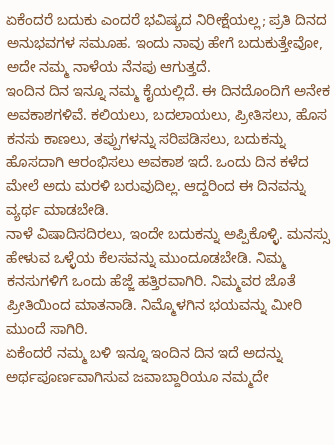ಏಕೆಂದರೆ ಬದುಕು ಎಂದರೆ ಭವಿಷ್ಯದ ನಿರೀಕ್ಷೆಯಲ್ಲ; ಪ್ರತಿ ದಿನದ ಅನುಭವಗಳ ಸಮೂಹ. ಇಂದು ನಾವು ಹೇಗೆ ಬದುಕುತ್ತೇವೋ, ಅದೇ ನಮ್ಮ ನಾಳೆಯ ನೆನಪು ಆಗುತ್ತದೆ.
ಇಂದಿನ ದಿನ ಇನ್ನೂ ನಮ್ಮ ಕೈಯಲ್ಲಿದೆ. ಈ ದಿನದೊಂದಿಗೆ ಅನೇಕ ಅವಕಾಶಗಳಿವೆ. ಕಲಿಯಲು, ಬದಲಾಯಲು, ಪ್ರೀತಿಸಲು, ಹೊಸ ಕನಸು ಕಾಣಲು, ತಪ್ಪುಗಳನ್ನು ಸರಿಪಡಿಸಲು, ಬದುಕನ್ನು ಹೊಸದಾಗಿ ಆರಂಭಿಸಲು ಅವಕಾಶ ಇದೆ. ಒಂದು ದಿನ ಕಳೆದ ಮೇಲೆ ಅದು ಮರಳಿ ಬರುವುದಿಲ್ಲ. ಆದ್ದರಿಂದ ಈ ದಿನವನ್ನು ವ್ಯರ್ಥ ಮಾಡಬೇಡಿ.
ನಾಳೆ ವಿಷಾದಿಸದಿರಲು, ಇಂದೇ ಬದುಕನ್ನು ಅಪ್ಪಿಕೊಳ್ಳಿ. ಮನಸ್ಸು ಹೇಳುವ ಒಳ್ಳೆಯ ಕೆಲಸವನ್ನು ಮುಂದೂಡಬೇಡಿ. ನಿಮ್ಮ ಕನಸುಗಳಿಗೆ ಒಂದು ಹೆಜ್ಜೆ ಹತ್ತಿರವಾಗಿರಿ. ನಿಮ್ಮವರ ಜೊತೆ ಪ್ರೀತಿಯಿಂದ ಮಾತನಾಡಿ. ನಿಮ್ಮೊಳಗಿನ ಭಯವನ್ನು ಮೀರಿ ಮುಂದೆ ಸಾಗಿರಿ.
ಏಕೆಂದರೆ ನಮ್ಮ ಬಳಿ ಇನ್ನೂ ಇಂದಿನ ದಿನ ಇದೆ ಅದನ್ನು ಅರ್ಥಪೂರ್ಣವಾಗಿಸುವ ಜವಾಬ್ದಾರಿಯೂ ನಮ್ಮದೇ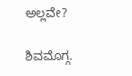ಅಲ್ಲವೇ?

ಶಿವಮೊಗ್ಗ.